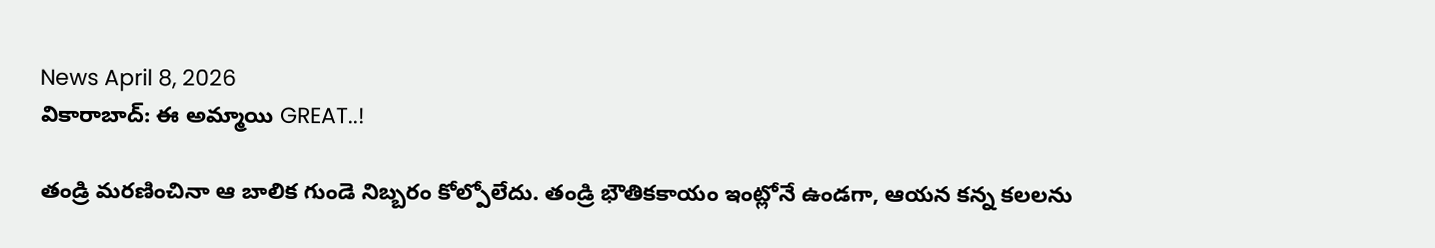News April 8, 2026
వికారాబాద్: ఈ అమ్మాయి GREAT..!

తండ్రి మరణించినా ఆ బాలిక గుండె నిబ్బరం కోల్పోలేదు. తండ్రి భౌతికకాయం ఇంట్లోనే ఉండగా, ఆయన కన్న కలలను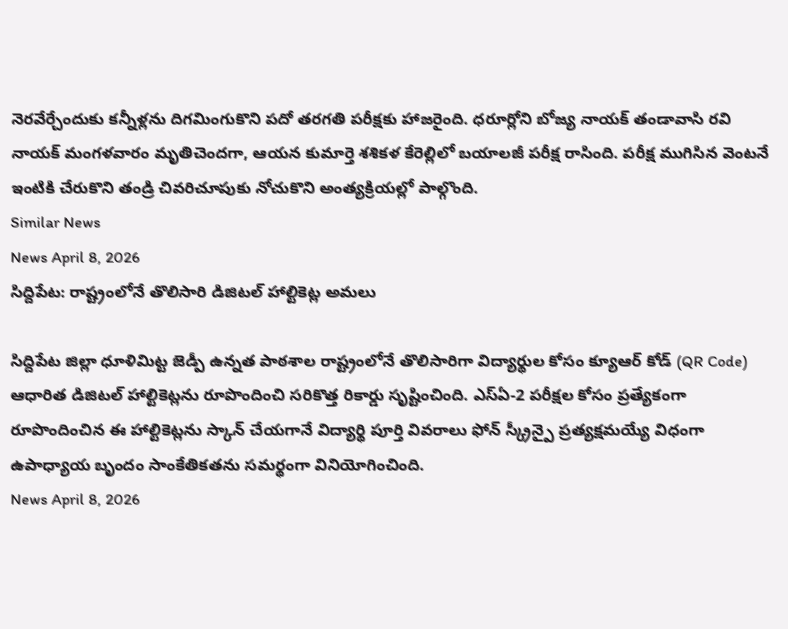నెరవేర్చేందుకు కన్నీళ్లను దిగమింగుకొని పదో తరగతి పరీక్షకు హాజరైంది. ధరూర్లోని బోజ్య నాయక్ తండావాసి రవి నాయక్ మంగళవారం మృతిచెందగా, ఆయన కుమార్తె శశికళ కేరెల్లిలో బయాలజీ పరీక్ష రాసింది. పరీక్ష ముగిసిన వెంటనే ఇంటికి చేరుకొని తండ్రి చివరిచూపుకు నోచుకొని అంత్యక్రియల్లో పాల్గొంది.
Similar News
News April 8, 2026
సిద్దిపేట: రాష్ట్రంలోనే తొలిసారి డిజిటల్ హాల్టికెట్ల అమలు

సిద్దిపేట జిల్లా ధూళిమిట్ట జెడ్పీ ఉన్నత పాఠశాల రాష్ట్రంలోనే తొలిసారిగా విద్యార్థుల కోసం క్యూఆర్ కోడ్ (QR Code) ఆధారిత డిజిటల్ హాల్టికెట్లను రూపొందించి సరికొత్త రికార్డు సృష్టించింది. ఎస్ఏ-2 పరీక్షల కోసం ప్రత్యేకంగా రూపొందించిన ఈ హాల్టికెట్లను స్కాన్ చేయగానే విద్యార్థి పూర్తి వివరాలు ఫోన్ స్క్రీన్పై ప్రత్యక్షమయ్యే విధంగా ఉపాధ్యాయ బృందం సాంకేతికతను సమర్థంగా వినియోగించింది.
News April 8, 2026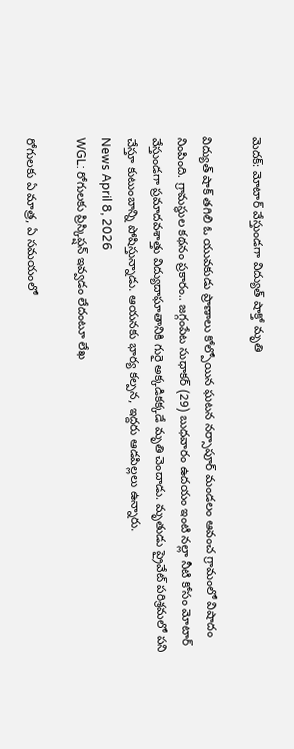మెదక్: మోటార్ వేస్తుండగా విద్యుత్ షాక్తో మృతి

విద్యుత్ షాక్ తగిలి ఓ యువకుడు ప్రాణాలు కోల్పోయిన ఘటన నర్సాపూర్ మండలం ఆవంచ గ్రామంలో విషాదం నింపింది. గ్రామస్థుల కథనం ప్రకారం.. జగ్గంపేట సుధాకర్ (29) బుధవారం ఉదయం ఇంటి నల్లా నీటి కోసం మోటార్ వేస్తుండగా ప్రమాదవశాత్తు విద్యుదాఘాతానికి గురై అక్కడికక్కడే మృతి చెందాడు. మృతుడు ప్రైవేట్ పరిశ్రమలో పని చేస్తూ కుటుంబాన్ని పోషిస్తున్నాడు. ఆయనకు భార్య కల్పన, ఇద్దరు ఆడపిల్లలు ఉన్నారు.
News April 8, 2026
WGL: రోగులకు ప్రిస్కిప్షన్ ఇవ్వడం లేదంటూ లేఖ

రోగులకు ఏ మాత్ర, ఏ సమయంలో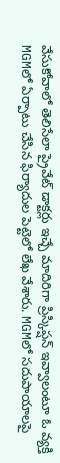వేసుకోవాలో తెలిసేలా ప్రైవేట్ డాక్టర్లు ఇచ్చే మాదిరిగా ప్రిస్కిప్షన్ ఇవ్వాలంటూ ఓ వ్యక్తి MGMలో ఏర్పాటు చేసిన ఫిర్యాదుల పెట్టెలో లేఖ వేశారు. MGMలో సదుపాయాలపై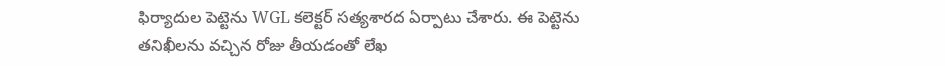ఫిర్యాదుల పెట్టెను WGL కలెక్టర్ సత్యశారద ఏర్పాటు చేశారు. ఈ పెట్టెను తనిఖీలను వచ్చిన రోజు తీయడంతో లేఖ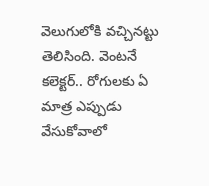వెలుగులోకి వచ్చినట్టు తెలిసింది. వెంటనే కలెక్టర్.. రోగులకు ఏ మాత్ర ఎప్పుడు వేసుకోవాలో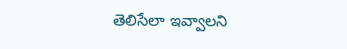తెలిసేలా ఇవ్వాలని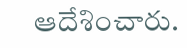ఆదేశించారు.